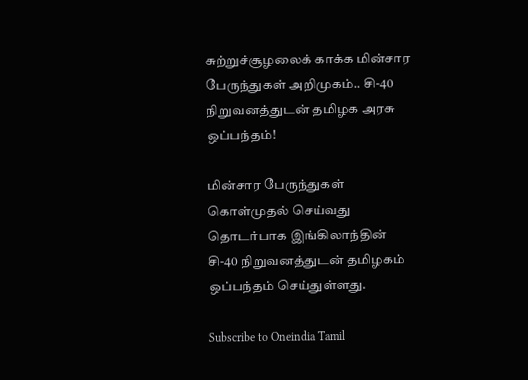சுற்றுச்சூழலைக் காக்க மின்சார பேருந்துகள் அறிமுகம்.. சி-40 நிறுவனத்துடன் தமிழக அரசு ஒப்பந்தம்!

மின்சார பேருந்துகள் கொள்முதல் செய்வது தொடர்பாக இங்கிலாந்தின் சி-40 நிறுவனத்துடன் தமிழகம் ஒப்பந்தம் செய்துள்ளது.

Subscribe to Oneindia Tamil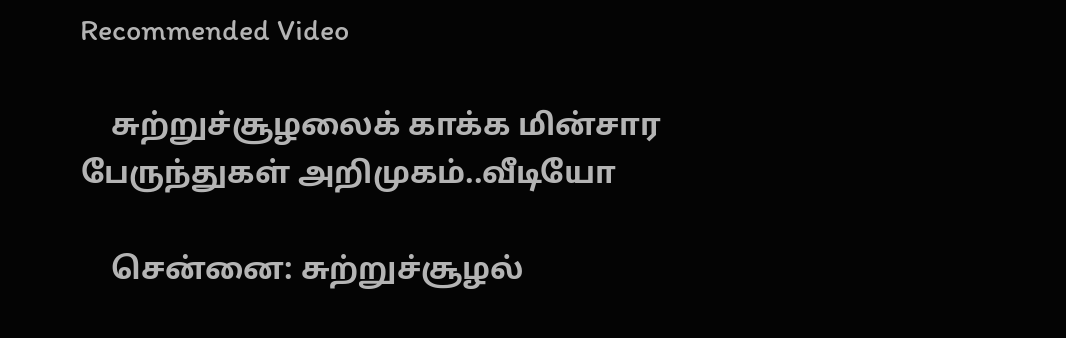Recommended Video

    சுற்றுச்சூழலைக் காக்க மின்சார பேருந்துகள் அறிமுகம்..வீடியோ

    சென்னை: சுற்றுச்சூழல்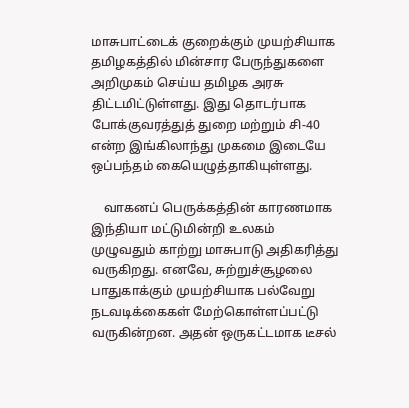மாசுபாட்டைக் குறைக்கும் முயற்சியாக தமிழகத்தில் மின்சார பேருந்துகளை அறிமுகம் செய்ய தமிழக அரசு திட்டமிட்டுள்ளது. இது தொடர்பாக போக்குவரத்துத் துறை மற்றும் சி-40 என்ற இங்கிலாந்து முகமை இடையே ஒப்பந்தம் கையெழுத்தாகியுள்ளது.

    வாகனப் பெருக்கத்தின் காரணமாக இந்தியா மட்டுமின்றி உலகம் முழுவதும் காற்று மாசுபாடு அதிகரித்து வருகிறது. எனவே, சுற்றுச்சூழலை பாதுகாக்கும் முயற்சியாக பல்வேறு நடவடிக்கைகள் மேற்கொள்ளப்பட்டு வருகின்றன. அதன் ஒருகட்டமாக டீசல்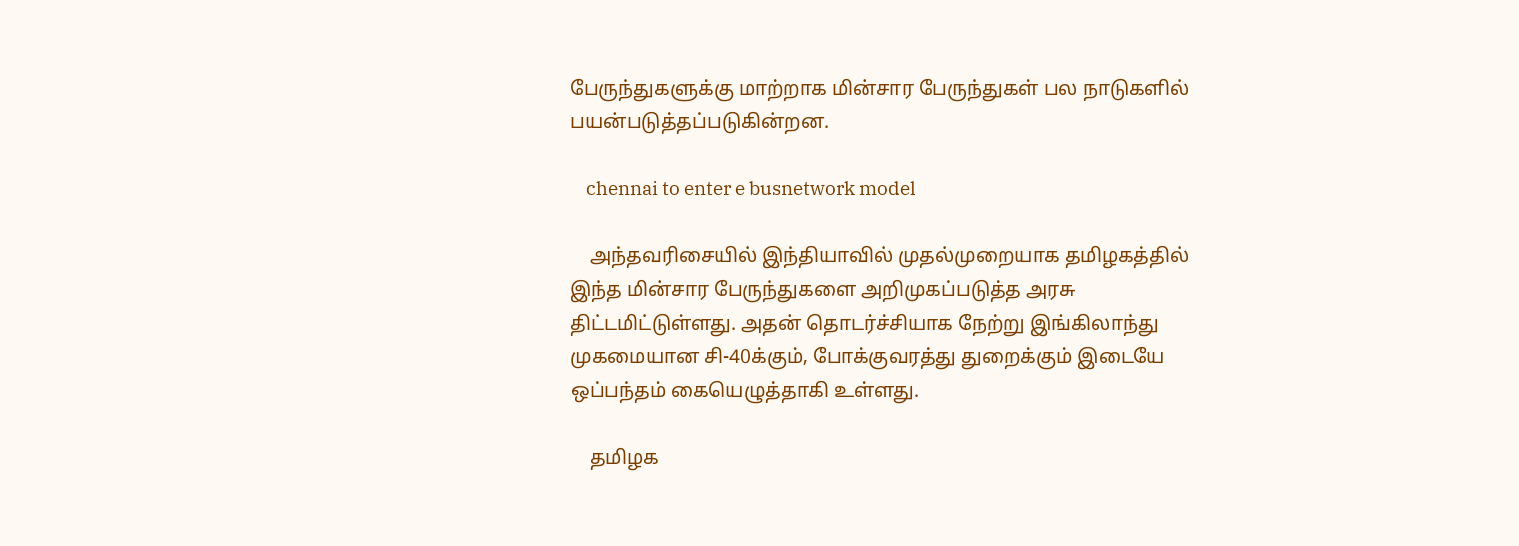பேருந்துகளுக்கு மாற்றாக மின்சார பேருந்துகள் பல நாடுகளில் பயன்படுத்தப்படுகின்றன.

    chennai to enter e busnetwork model

    அந்தவரிசையில் இந்தியாவில் முதல்முறையாக தமிழகத்தில் இந்த மின்சார பேருந்துகளை அறிமுகப்படுத்த அரசு திட்டமிட்டுள்ளது. அதன் தொடர்ச்சியாக நேற்று இங்கிலாந்து முகமையான சி-40க்கும், போக்குவரத்து துறைக்கும் இடையே ஒப்பந்தம் கையெழுத்தாகி உள்ளது.

    தமிழக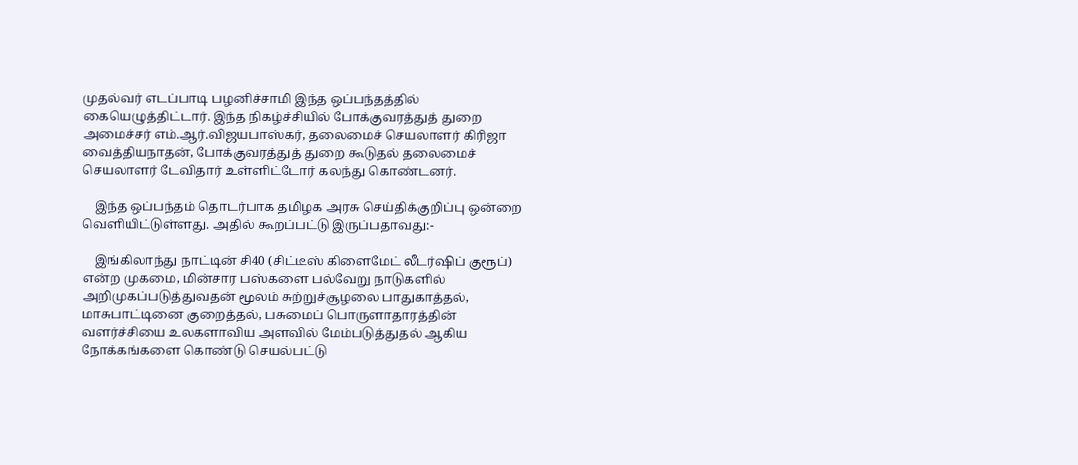முதல்வர் எடப்பாடி பழனிச்சாமி இந்த ஒப்பந்தத்தில் கையெழுத்திட்டார். இந்த நிகழ்ச்சியில் போக்குவரத்துத் துறை அமைச்சர் எம்.ஆர்.விஜயபாஸ்கர், தலைமைச் செயலாளர் கிரிஜா வைத்தியநாதன், போக்குவரத்துத் துறை கூடுதல் தலைமைச் செயலாளர் டேவிதார் உள்ளிட்டோர் கலந்து கொண்டனர்.

    இந்த ஒப்பந்தம் தொடர்பாக தமிழக அரசு செய்திக்குறிப்பு ஒன்றை வெளியிட்டுள்ளது. அதில் கூறப்பட்டு இருப்பதாவது:-

    இங்கிலாந்து நாட்டின் சி40 (சிட்டீஸ் கிளைமேட் லீடர்ஷிப் குரூப்) என்ற முகமை, மின்சார பஸ்களை பல்வேறு நாடுகளில் அறிமுகப்படுத்துவதன் மூலம் சுற்றுச்சூழலை பாதுகாத்தல், மாசுபாட்டினை குறைத்தல், பசுமைப் பொருளாதாரத்தின் வளர்ச்சியை உலகளாவிய அளவில் மேம்படுத்துதல் ஆகிய நோக்கங்களை கொண்டு செயல்பட்டு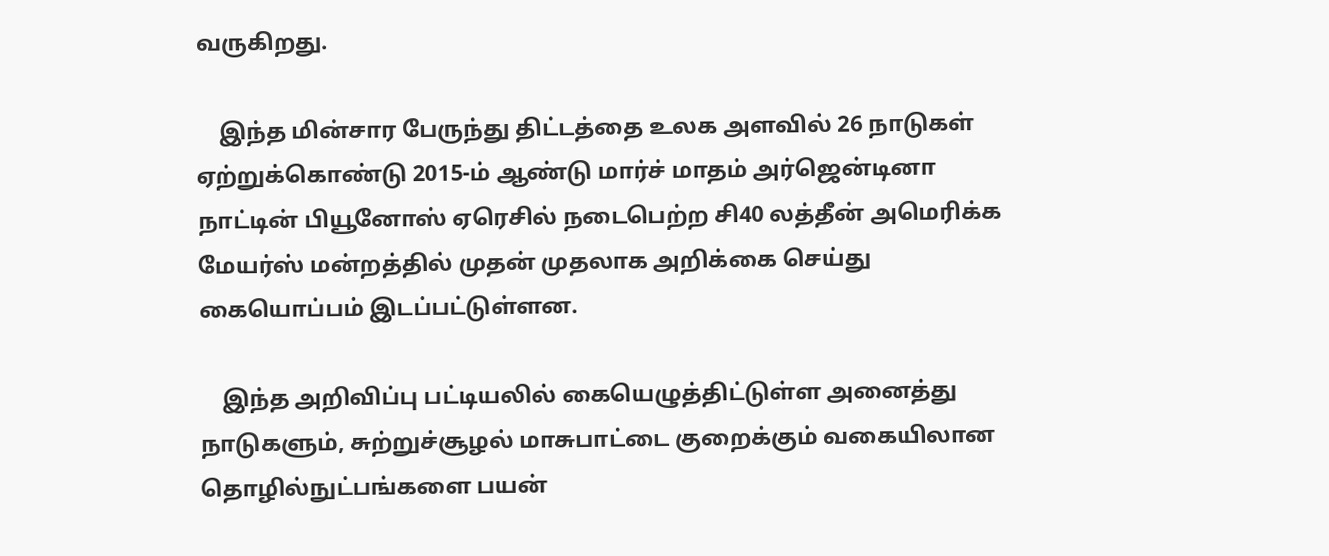வருகிறது.

    இந்த மின்சார பேருந்து திட்டத்தை உலக அளவில் 26 நாடுகள் ஏற்றுக்கொண்டு 2015-ம் ஆண்டு மார்ச் மாதம் அர்ஜென்டினா நாட்டின் பியூனோஸ் ஏரெசில் நடைபெற்ற சி40 லத்தீன் அமெரிக்க மேயர்ஸ் மன்றத்தில் முதன் முதலாக அறிக்கை செய்து கையொப்பம் இடப்பட்டுள்ளன.

    இந்த அறிவிப்பு பட்டியலில் கையெழுத்திட்டுள்ள அனைத்து நாடுகளும், சுற்றுச்சூழல் மாசுபாட்டை குறைக்கும் வகையிலான தொழில்நுட்பங்களை பயன்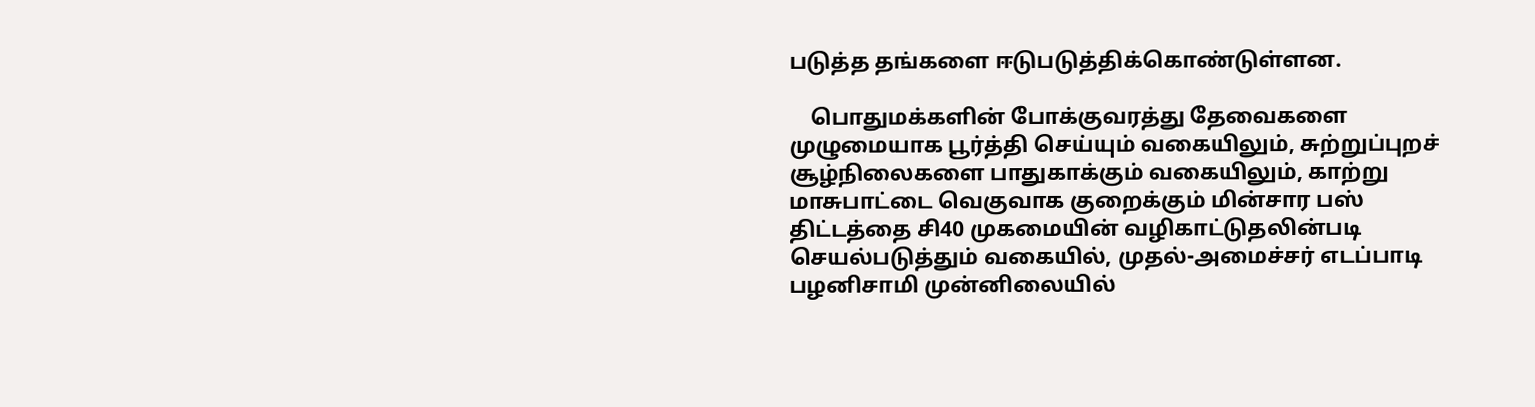படுத்த தங்களை ஈடுபடுத்திக்கொண்டுள்ளன.

    பொதுமக்களின் போக்குவரத்து தேவைகளை முழுமையாக பூர்த்தி செய்யும் வகையிலும், சுற்றுப்புறச் சூழ்நிலைகளை பாதுகாக்கும் வகையிலும், காற்று மாசுபாட்டை வெகுவாக குறைக்கும் மின்சார பஸ் திட்டத்தை சி40 முகமையின் வழிகாட்டுதலின்படி செயல்படுத்தும் வகையில், முதல்-அமைச்சர் எடப்பாடி பழனிசாமி முன்னிலையில்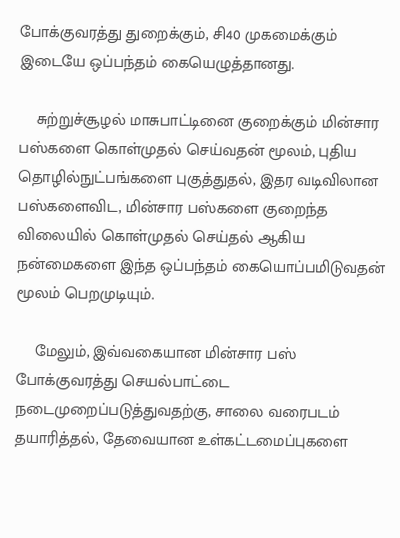போக்குவரத்து துறைக்கும், சி40 முகமைக்கும் இடையே ஒப்பந்தம் கையெழுத்தானது.

    சுற்றுச்சூழல் மாசுபாட்டினை குறைக்கும் மின்சார பஸ்களை கொள்முதல் செய்வதன் மூலம், புதிய தொழில்நுட்பங்களை புகுத்துதல், இதர வடிவிலான பஸ்களைவிட, மின்சார பஸ்களை குறைந்த விலையில் கொள்முதல் செய்தல் ஆகிய நன்மைகளை இந்த ஒப்பந்தம் கையொப்பமிடுவதன் மூலம் பெறமுடியும்.

    மேலும், இவ்வகையான மின்சார பஸ் போக்குவரத்து செயல்பாட்டை நடைமுறைப்படுத்துவதற்கு, சாலை வரைபடம் தயாரித்தல், தேவையான உள்கட்டமைப்புகளை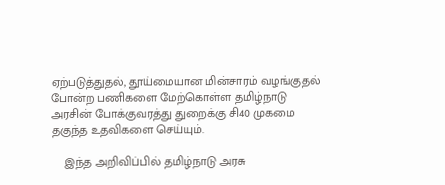ஏற்படுத்துதல், தூய்மையான மின்சாரம் வழங்குதல் போன்ற பணிகளை மேற்கொள்ள தமிழ்நாடு அரசின் போக்குவரத்து துறைக்கு சி40 முகமை தகுந்த உதவிகளை செய்யும்.

    இந்த அறிவிப்பில் தமிழ்நாடு அரசு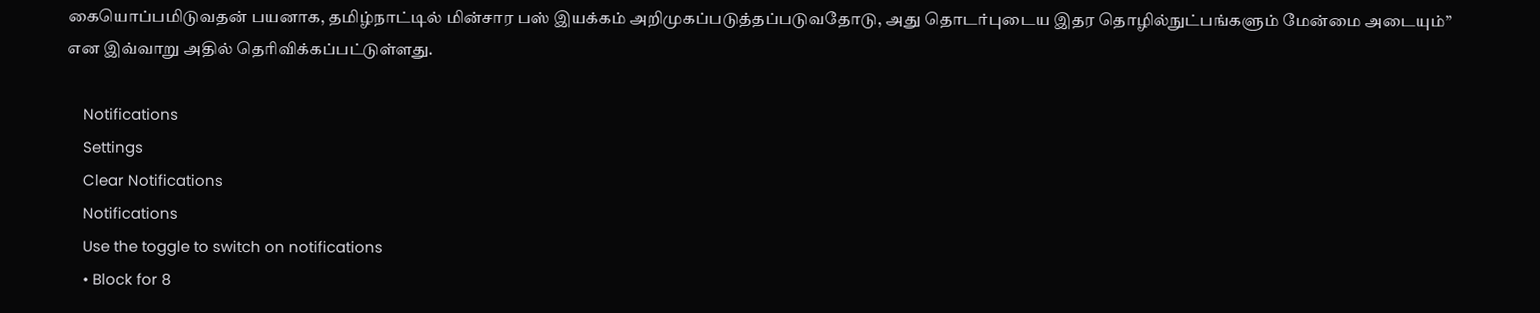கையொப்பமிடுவதன் பயனாக, தமிழ்நாட்டில் மின்சார பஸ் இயக்கம் அறிமுகப்படுத்தப்படுவதோடு, அது தொடர்புடைய இதர தொழில்நுட்பங்களும் மேன்மை அடையும்” என இவ்வாறு அதில் தெரிவிக்கப்பட்டுள்ளது.

    Notifications
    Settings
    Clear Notifications
    Notifications
    Use the toggle to switch on notifications
    • Block for 8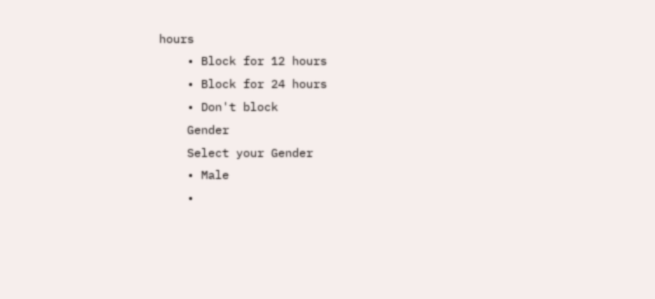hours
    • Block for 12 hours
    • Block for 24 hours
    • Don't block
    Gender
    Select your Gender
    • Male
    •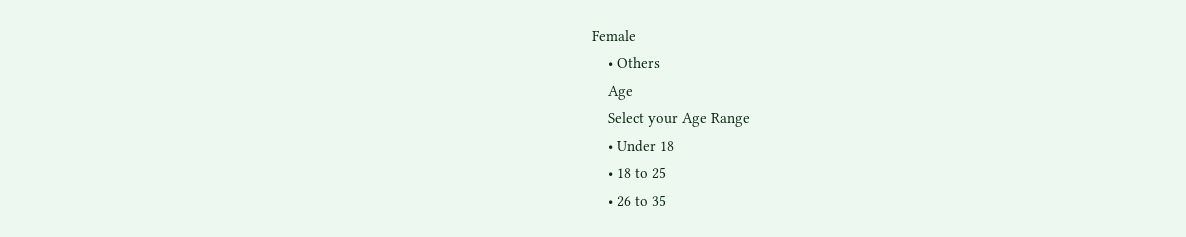Female
    • Others
    Age
    Select your Age Range
    • Under 18
    • 18 to 25
    • 26 to 35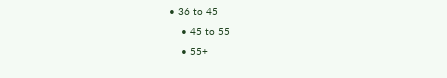• 36 to 45
    • 45 to 55
    • 55+